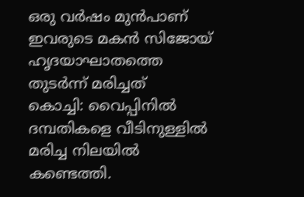ഒരു വർഷം മുൻപാണ് ഇവരുടെ മകൻ സിജോയ് ഹൃദയാഘാതത്തെ തുടർന്ന് മരിച്ചത്
കൊച്ചി: വൈപ്പിനിൽ ദമ്പതികളെ വീടിനുള്ളിൽ മരിച്ച നിലയിൽ കണ്ടെത്തി.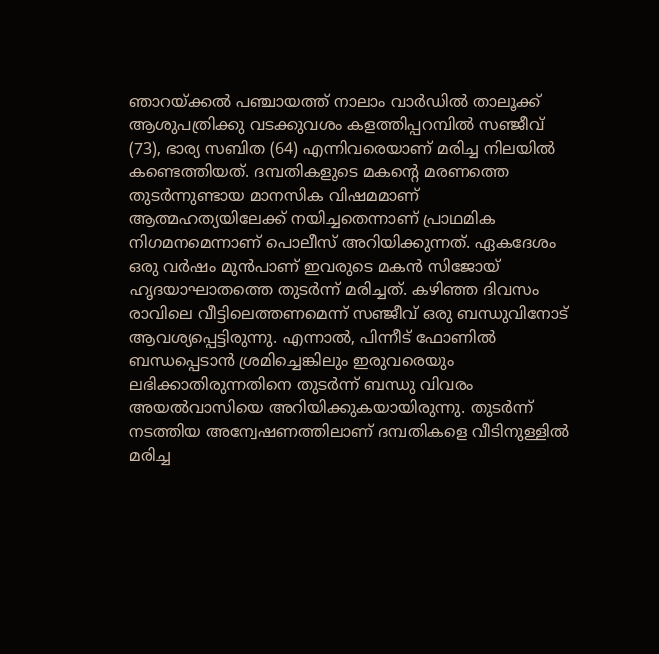ഞാറയ്ക്കൽ പഞ്ചായത്ത് നാലാം വാർഡിൽ താലൂക്ക് ആശുപത്രിക്കു വടക്കുവശം കളത്തിപ്പറമ്പിൽ സഞ്ജീവ് (73), ഭാര്യ സബിത (64) എന്നിവരെയാണ് മരിച്ച നിലയിൽ കണ്ടെത്തിയത്. ദമ്പതികളുടെ മകന്റെ മരണത്തെ തുടർന്നുണ്ടായ മാനസിക വിഷമമാണ് ആത്മഹത്യയിലേക്ക് നയിച്ചതെന്നാണ് പ്രാഥമിക നിഗമനമെന്നാണ് പൊലീസ് അറിയിക്കുന്നത്. ഏകദേശം ഒരു വർഷം മുൻപാണ് ഇവരുടെ മകൻ സിജോയ് ഹൃദയാഘാതത്തെ തുടർന്ന് മരിച്ചത്. കഴിഞ്ഞ ദിവസം രാവിലെ വീട്ടിലെത്തണമെന്ന് സഞ്ജീവ് ഒരു ബന്ധുവിനോട് ആവശ്യപ്പെട്ടിരുന്നു. എന്നാൽ, പിന്നീട് ഫോണിൽ ബന്ധപ്പെടാൻ ശ്രമിച്ചെങ്കിലും ഇരുവരെയും ലഭിക്കാതിരുന്നതിനെ തുടർന്ന് ബന്ധു വിവരം അയൽവാസിയെ അറിയിക്കുകയായിരുന്നു. തുടർന്ന് നടത്തിയ അന്വേഷണത്തിലാണ് ദമ്പതികളെ വീടിനുള്ളിൽ മരിച്ച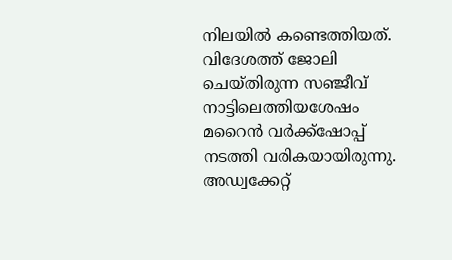നിലയിൽ കണ്ടെത്തിയത്. വിദേശത്ത് ജോലി ചെയ്തിരുന്ന സഞ്ജീവ് നാട്ടിലെത്തിയശേഷം മറൈൻ വർക്ക്ഷോപ്പ് നടത്തി വരികയായിരുന്നു. അഡ്വക്കേറ്റ്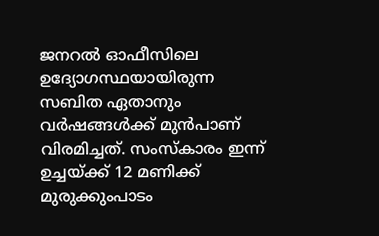ജനറൽ ഓഫീസിലെ ഉദ്യോഗസ്ഥയായിരുന്ന സബിത ഏതാനും വർഷങ്ങൾക്ക് മുൻപാണ് വിരമിച്ചത്. സംസ്കാരം ഇന്ന് ഉച്ചയ്ക്ക് 12 മണിക്ക് മുരുക്കുംപാടം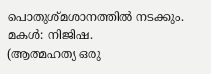പൊതുശ്മശാനത്തിൽ നടക്കും. മകൾ: നിജിഷ.
(ആത്മഹത്യ ഒരു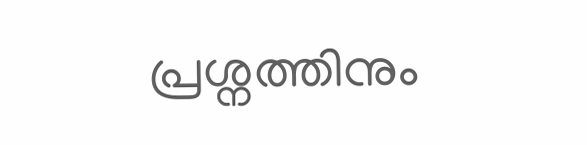പ്രശ്നത്തിനും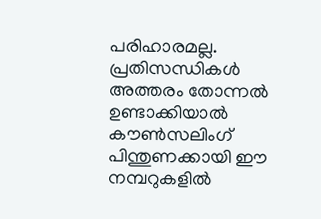പരിഹാരമല്ല. പ്രതിസന്ധികൾ അത്തരം തോന്നൽ ഉണ്ടാക്കിയാൽ കൗൺസലിംഗ് പിന്തുണക്കായി ഈ നമ്പറുകളിൽ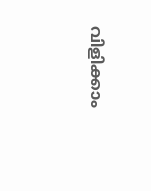വിളിക്കാം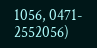1056, 0471- 2552056)